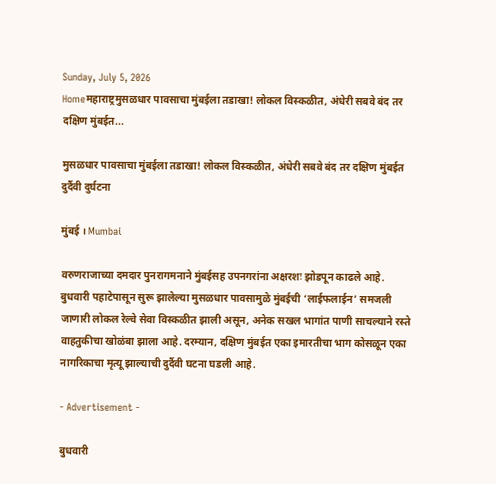Sunday, July 5, 2026
Homeमहाराष्ट्रमुसळधार पावसाचा मुंबईला तडाखा! लोकल विस्कळीत, अंधेरी सबवे बंद तर दक्षिण मुंबईत...

मुसळधार पावसाचा मुंबईला तडाखा! लोकल विस्कळीत, अंधेरी सबवे बंद तर दक्षिण मुंबईत दुर्दैवी दुर्घटना

मुंबई । Mumbai

वरुणराजाच्या दमदार पुनरागमनाने मुंबईसह उपनगरांना अक्षरशः झोडपून काढले आहे. बुधवारी पहाटेपासून सुरू झालेल्या मुसळधार पावसामुळे मुंबईची ‘लाईफलाईन’ समजली जाणारी लोकल रेल्वे सेवा विस्कळीत झाली असून, अनेक सखल भागांत पाणी साचल्याने रस्ते वाहतुकीचा खोळंबा झाला आहे. दरम्यान, दक्षिण मुंबईत एका इमारतीचा भाग कोसळून एका नागरिकाचा मृत्यू झाल्याची दुर्दैवी घटना घडली आहे.

- Advertisement -

बुधवारी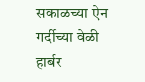सकाळच्या ऐन गर्दीच्या वेळी हार्बर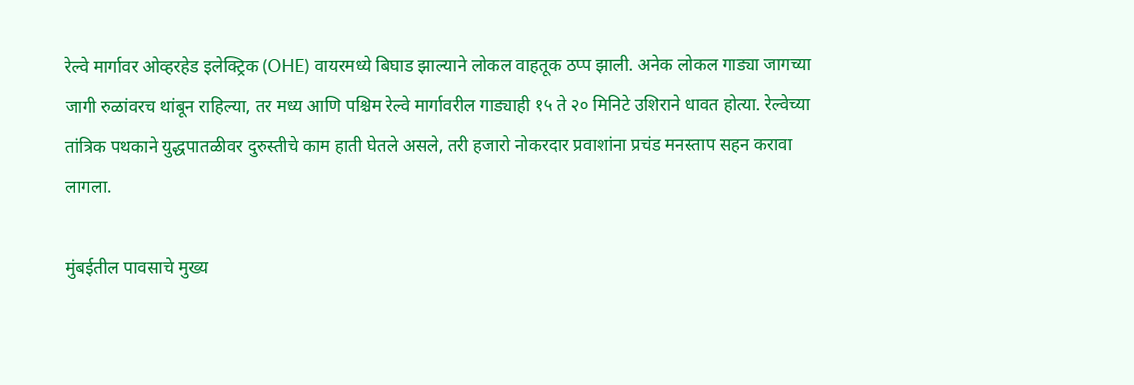रेल्वे मार्गावर ओव्हरहेड इलेक्ट्रिक (OHE) वायरमध्ये बिघाड झाल्याने लोकल वाहतूक ठप्प झाली. अनेक लोकल गाड्या जागच्या जागी रुळांवरच थांबून राहिल्या, तर मध्य आणि पश्चिम रेल्वे मार्गावरील गाड्याही १५ ते २० मिनिटे उशिराने धावत होत्या. रेल्वेच्या तांत्रिक पथकाने युद्धपातळीवर दुरुस्तीचे काम हाती घेतले असले, तरी हजारो नोकरदार प्रवाशांना प्रचंड मनस्ताप सहन करावा लागला.

मुंबईतील पावसाचे मुख्य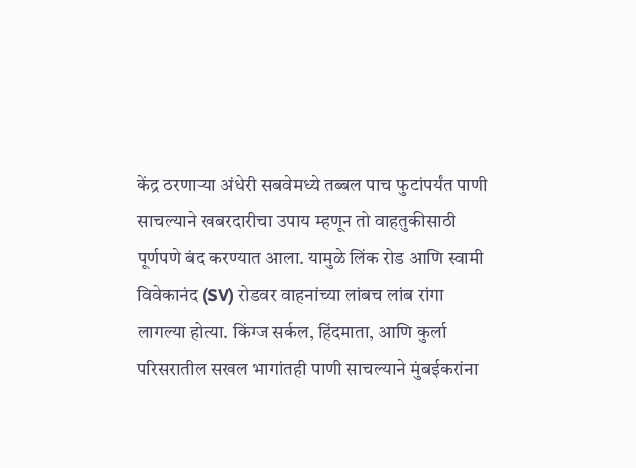केंद्र ठरणाऱ्या अंधेरी सबवेमध्ये तब्बल पाच फुटांपर्यंत पाणी साचल्याने खबरदारीचा उपाय म्हणून तो वाहतुकीसाठी पूर्णपणे बंद करण्यात आला. यामुळे लिंक रोड आणि स्वामी विवेकानंद (SV) रोडवर वाहनांच्या लांबच लांब रांगा लागल्या होत्या. किंग्ज सर्कल, हिंदमाता, आणि कुर्ला परिसरातील सखल भागांतही पाणी साचल्याने मुंबईकरांना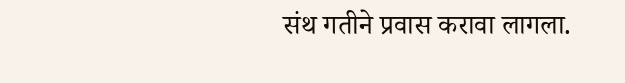संथ गतीने प्रवास करावा लागला.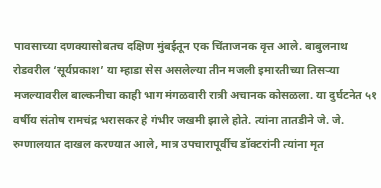पावसाच्या दणक्यासोबतच दक्षिण मुंबईतून एक चिंताजनक वृत्त आले. बाबुलनाथ रोडवरील ‘सूर्यप्रकाश’ या म्हाडा सेस असलेल्या तीन मजली इमारतीच्या तिसऱ्या मजल्यावरील बाल्कनीचा काही भाग मंगळवारी रात्री अचानक कोसळला. या दुर्घटनेत ५१ वर्षीय संतोष रामचंद्र भरासकर हे गंभीर जखमी झाले होते. त्यांना तातडीने जे. जे. रुग्णालयात दाखल करण्यात आले, मात्र उपचारापूर्वीच डॉक्टरांनी त्यांना मृत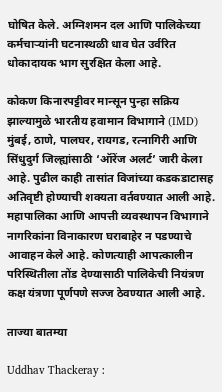घोषित केले. अग्निशमन दल आणि पालिकेच्या कर्मचाऱ्यांनी घटनास्थळी धाव घेत उर्वरित धोकादायक भाग सुरक्षित केला आहे.

कोकण किनारपट्टीवर मान्सून पुन्हा सक्रिय झाल्यामुळे भारतीय हवामान विभागाने (IMD) मुंबई, ठाणे, पालघर, रायगड, रत्नागिरी आणि सिंधुदुर्ग जिल्ह्यांसाठी ‘ऑरेंज अलर्ट’ जारी केला आहे. पुढील काही तासांत विजांच्या कडकडाटासह अतिवृष्टी होण्याची शक्यता वर्तवण्यात आली आहे. महापालिका आणि आपत्ती व्यवस्थापन विभागाने नागरिकांना विनाकारण घराबाहेर न पडण्याचे आवाहन केले आहे. कोणत्याही आपत्कालीन परिस्थितीला तोंड देण्यासाठी पालिकेची नियंत्रण कक्ष यंत्रणा पूर्णपणे सज्ज ठेवण्यात आली आहे.

ताज्या बातम्या

Uddhav Thackeray :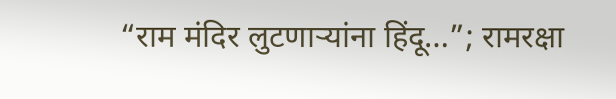“राम मंदिर लुटणाऱ्यांना हिंदू…”; रामरक्षा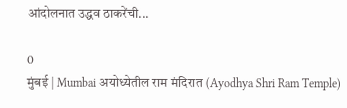आंदोलनात उद्धव ठाकरेंची...

0
मुंबई | Mumbai अयोध्येतील राम मंदिरात (Ayodhya Shri Ram Temple)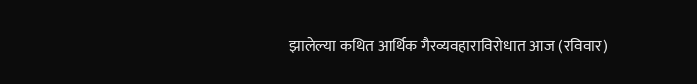झालेल्या कथित आर्थिक गैरव्यवहाराविरोधात आज (रविवार)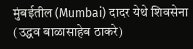मुंबईतील (Mumbai) दादर येथे शिवसेना (उद्धव बाळासाहेब ठाकरे)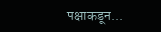पक्षाकडून...